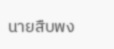นายสืบพง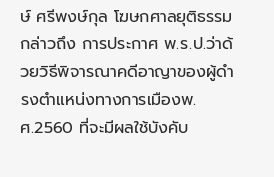ษ์ ศรีพงษ์กุล โฆษกศาลยุติธรรม กล่าวถึง การประกาศ พ.ร.ป.ว่าด้วยวิธีพิจารณาคดีอาญาของผู้ดำรงตำแหน่งทางการเมืองพ.ศ.2560 ที่จะมีผลใช้บังคับ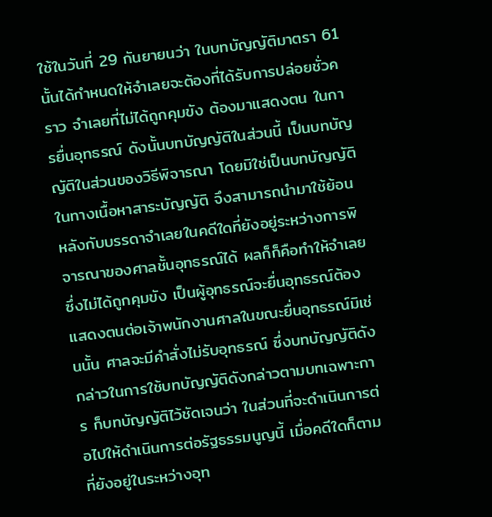ใช้ในวันที่ 29 กันยายนว่า ในบทบัญญัติมาตรา 61นั้นได้กำหนดให้จำเลยจะต้องที่ได้รับการปล่อยชั่วคราว จำเลยที่ไม่ได้ถูกคุมขัง ต้องมาแสดงตน ในการยื่นอุทธรณ์ ดังนั้นบทบัญญัติในส่วนนี้ เป็นบทบัญญัติในส่วนของวิธีพิจารณา โดยมิใช่เป็นบทบัญญัติในทางเนื้อหาสาระบัญญัติ จึงสามารถนำมาใช้ย้อนหลังกับบรรดาจำเลยในคดีใดที่ยังอยู่ระหว่างการพิจารณาของศาลชั้นอุทธรณ์ได้ ผลก็ก็คือทำให้จำเลยซึ่งไม่ได้ถูกคุมขัง เป็นผู้อุทธรณ์จะยื่นอุทธรณ์ต้องแสดงตนต่อเจ้าพนักงานศาลในขณะยื่นอุทธรณ์มิเช่นนั้น ศาลจะมีคำสั่งไม่รับอุทธรณ์ ซึ่งบทบัญญัติดังกล่าวในการใช้บทบัญญัติดังกล่าวตามบทเฉพาะการ ก็บทบัญญัติไว้ชัดเจนว่า ในส่วนที่จะดำเนินการต่อไปให้ดำเนินการต่อรัฐธรรมนูญนี้ เมื่อคดีใดก็ตามที่ยังอยู่ในระหว่างอุท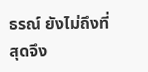ธรณ์ ยังไม่ถึงที่สุดจึง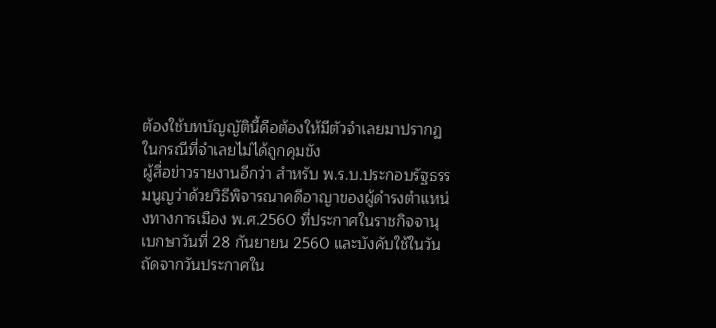ต้องใช้บทบัญญัตินี้คือต้องให้มีตัวจำเลยมาปรากฏ ในกรณีที่จำเลยไม่ได้ถูกคุมขัง
ผู้สื่อข่าวรายงานอีกว่า สำหรับ พ.ร.บ.ประกอบรัฐธรรมนูญว่าด้วยวิธีพิจารณาคดีอาญาของผู้ดำรงตำแหน่งทางการเมือง พ.ศ.2560 ที่ประกาศในราชกิจจานุเบกษาวันที่ 28 กันยายน 2560 และบังคับใช้ในวันถัดจากวันประกาศใน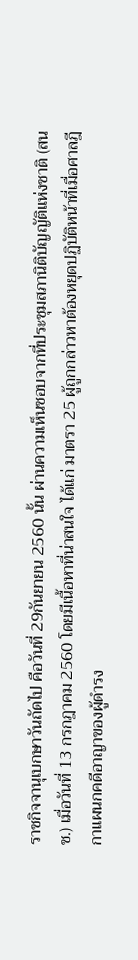ราชกิจจานุเบกษาวันถัดไป คือวันที่ 29กันยายน 2560 นั้น ผ่านความเห็นชอบจากที่ประชุมสภานิติบัญญัติแห่งชาติ (สนช.) เมื่อวันที่ 13 กรกฎาคม 2560 โดยมีเนื้อหาที่น่าสนใจ ได้แก่ มาตรา 25 ผู้ถูกกล่าวหาต้องหยุดปฏิบัติหน้าที่เมื่อศาลฎีกาแผนกคดีอาญาของผู้ดำรง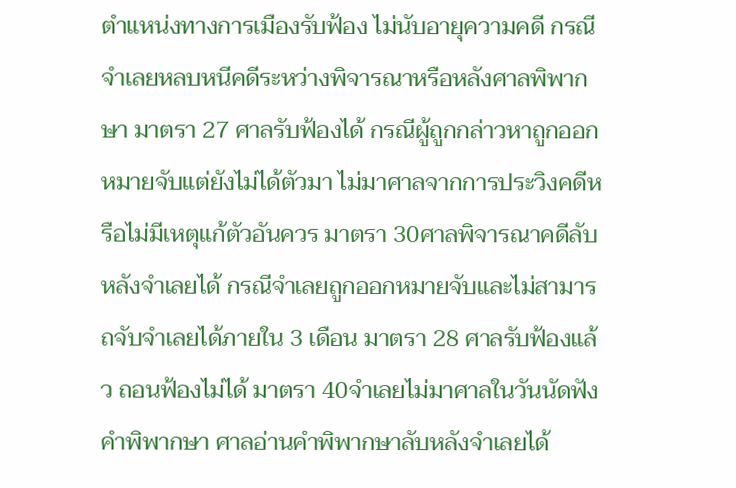ตำแหน่งทางการเมืองรับฟ้อง ไม่นับอายุความคดี กรณีจำเลยหลบหนีคดีระหว่างพิจารณาหรือหลังศาลพิพากษา มาตรา 27 ศาลรับฟ้องได้ กรณีผู้ถูกกล่าวหาถูกออกหมายจับแต่ยังไม่ได้ตัวมา ไม่มาศาลจากการประวิงคดีหรือไม่มีเหตุแก้ตัวอันควร มาตรา 30ศาลพิจารณาคดีลับหลังจำเลยได้ กรณีจำเลยถูกออกหมายจับและไม่สามารถจับจำเลยได้ภายใน 3 เดือน มาตรา 28 ศาลรับฟ้องแล้ว ถอนฟ้องไม่ได้ มาตรา 40จำเลยไม่มาศาลในวันนัดฟังคำพิพากษา ศาลอ่านคำพิพากษาลับหลังจำเลยได้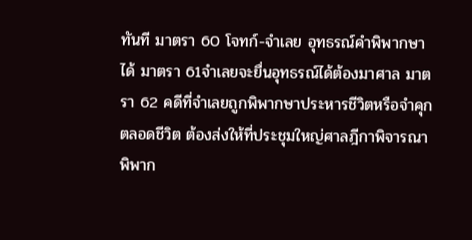ทันที มาตรา 60 โจทก์-จำเลย อุทธรณ์คำพิพากษาได้ มาตรา 61จำเลยจะยื่นอุทธรณ์ได้ต้องมาศาล มาตรา 62 คดีที่จำเลยถูกพิพากษาประหารชีวิตหรือจำคุกตลอดชีวิต ต้องส่งให้ที่ประชุมใหญ่ศาลฎีกาพิจารณาพิพาก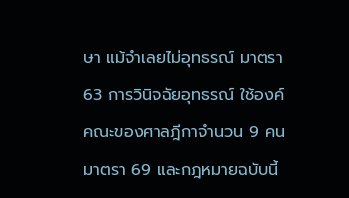ษา แม้จำเลยไม่อุทธรณ์ มาตรา 63 การวินิจฉัยอุทธรณ์ ใช้องค์คณะของศาลฎีกาจำนวน 9 คน มาตรา 69 และกฎหมายฉบับนี้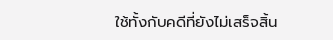ใช้ทั้งกับคดีที่ยังไม่เสร็จสิ้น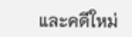และคดีใหม่